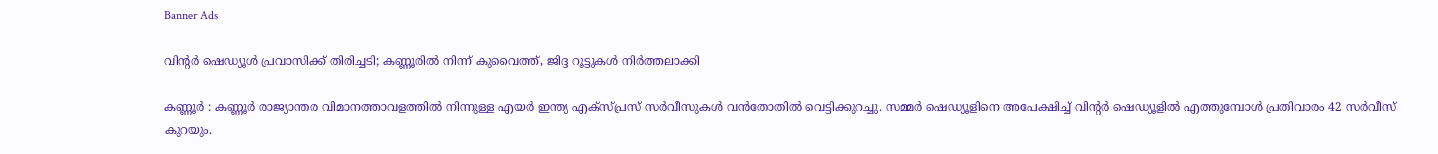Banner Ads

വിന്റർ ഷെഡ്യൂൾ പ്രവാസിക്ക് തിരിച്ചടി; കണ്ണൂരിൽ നിന്ന് കുവൈത്ത്, ജിദ്ദ റൂട്ടുകൾ നിർത്തലാക്കി

കണ്ണൂർ : കണ്ണൂർ രാജ്യാന്തര വിമാനത്താവളത്തിൽ നിന്നുള്ള എയർ ഇന്ത്യ എക്സ്പ്രസ് സർവീസുകൾ വൻതോതിൽ വെട്ടിക്കുറച്ചു. സമ്മർ ഷെഡ്യൂളിനെ അപേക്ഷിച്ച് വിന്റർ ഷെഡ്യൂളിൽ എത്തുമ്പോൾ പ്രതിവാരം 42 സർവീസ് കുറയും.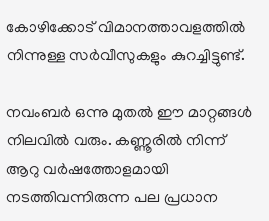കോഴിക്കോട് വിമാനത്താവളത്തിൽ നിന്നുള്ള സർവീസുകളും കുറച്ചിട്ടുണ്ട്.

നവംബർ ഒന്നു മുതൽ ഈ മാറ്റങ്ങൾ നിലവിൽ വരും. കണ്ണൂരിൽ നിന്ന് ആറു വർഷത്തോളമായി നടത്തിവന്നിരുന്ന പല പ്രധാന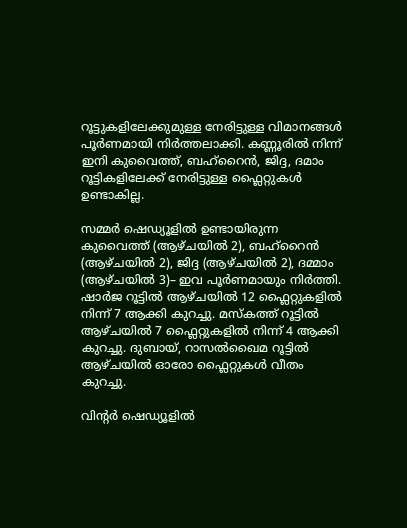റൂട്ടുകളിലേക്കുമുള്ള നേരിട്ടുള്ള വിമാനങ്ങൾ പൂർണമായി നിർത്തലാക്കി. കണ്ണൂരിൽ നിന്ന് ഇനി കുവൈത്ത്, ബഹ്‌റൈൻ, ജിദ്ദ, ദമാം റൂട്ടികളിലേക്ക് നേരിട്ടുള്ള ഫ്ലൈറ്റുകൾ ഉണ്ടാകില്ല.

സമ്മർ ഷെഡ്യൂളിൽ ഉണ്ടായിരുന്ന കുവൈത്ത് (ആഴ്ചയിൽ 2), ബഹ്‌റൈൻ (ആഴ്ചയിൽ 2), ജിദ്ദ (ആഴ്ചയിൽ 2), ദമ്മാം (ആഴ്ചയിൽ 3)– ഇവ പൂർണമായും നിർത്തി. ഷാർജ റൂട്ടിൽ ആഴ്ചയിൽ 12 ഫ്ലൈറ്റുകളിൽ നിന്ന് 7 ആക്കി കുറച്ചു. മസ്കത്ത് റൂട്ടിൽ ആഴ്ചയിൽ 7 ഫ്ലൈറ്റുകളിൽ നിന്ന് 4 ആക്കി കുറച്ചു. ദുബായ്, റാസൽഖൈമ റൂട്ടിൽ ആഴ്ചയിൽ ഓരോ ഫ്ലൈറ്റുകൾ വീതം കുറച്ചു.

വിന്റർ ഷെഡ്യൂളിൽ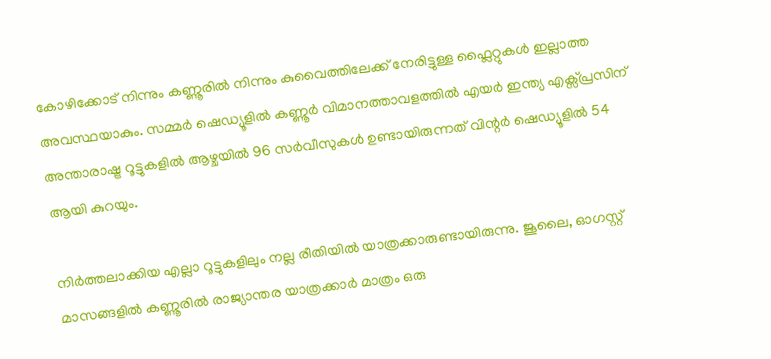കോഴിക്കോട് നിന്നും കണ്ണൂരിൽ നിന്നും കുവൈത്തിലേക്ക് നേരിട്ടുള്ള ഫ്ലൈറ്റുകൾ ഇല്ലാത്ത അവസ്ഥയാകും. സമ്മർ ഷെഡ്യൂളിൽ കണ്ണൂർ വിമാനത്താവളത്തിൽ എയർ ഇന്ത്യ എക്സ്പ്രസിന് അന്താരാഷ്ട്ര റൂട്ടുകളിൽ ആഴ്ചയിൽ 96 സർവീസുകൾ ഉണ്ടായിരുന്നത് വിന്റർ ഷെഡ്യൂളിൽ 54 ആയി കുറയും.

നിർത്തലാക്കിയ എല്ലാ റൂട്ടുകളിലും നല്ല രീതിയിൽ യാത്രക്കാരുണ്ടായിരുന്നു. ജൂലൈ, ഓഗസ്റ്റ് മാസങ്ങളിൽ കണ്ണൂരിൽ രാജ്യാന്തര യാത്രക്കാർ മാത്രം ഒരു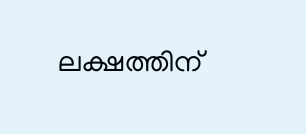ലക്ഷത്തിന്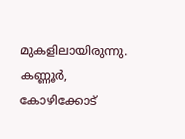മുകളിലായിരുന്നു. കണ്ണൂർ, കോഴിക്കോട്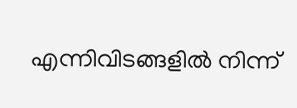എന്നിവിടങ്ങളിൽ നിന്ന്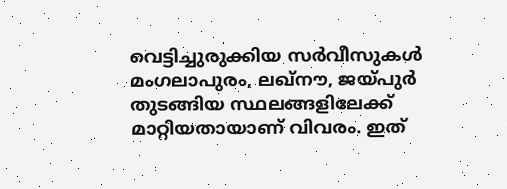വെട്ടിച്ചുരുക്കിയ സർവീസുകൾ മംഗലാപുരം, ലഖ്‌നൗ, ജയ്‌പുർ തുടങ്ങിയ സ്ഥലങ്ങളിലേക്ക് മാറ്റിയതായാണ് വിവരം. ഇത്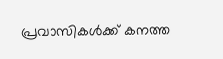പ്രവാസികൾക്ക് കനത്ത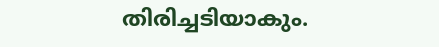തിരിച്ചടിയാകും.